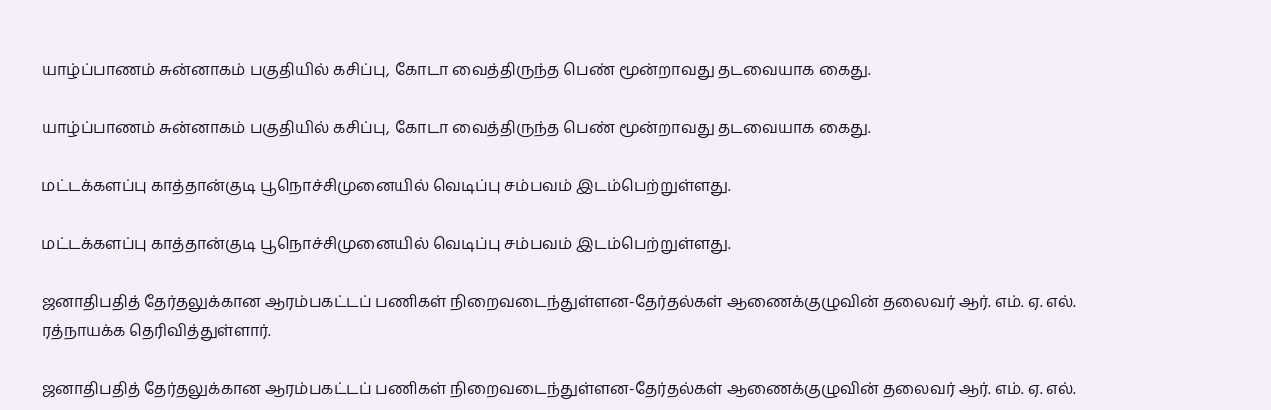யாழ்ப்பாணம் சுன்னாகம் பகுதியில் கசிப்பு, கோடா வைத்திருந்த பெண் மூன்றாவது தடவையாக கைது.

யாழ்ப்பாணம் சுன்னாகம் பகுதியில் கசிப்பு, கோடா வைத்திருந்த பெண் மூன்றாவது தடவையாக கைது.

மட்டக்களப்பு காத்தான்குடி பூநொச்சிமுனையில் வெடிப்பு சம்பவம் இடம்பெற்றுள்ளது.

மட்டக்களப்பு காத்தான்குடி பூநொச்சிமுனையில் வெடிப்பு சம்பவம் இடம்பெற்றுள்ளது.

ஜனாதிபதித் தேர்தலுக்கான ஆரம்பகட்டப் பணிகள் நிறைவடைந்துள்ளன-தேர்தல்கள் ஆணைக்குழுவின் தலைவர் ஆர். எம். ஏ. எல். ரத்நாயக்க தெரிவித்துள்ளார்.

ஜனாதிபதித் தேர்தலுக்கான ஆரம்பகட்டப் பணிகள் நிறைவடைந்துள்ளன-தேர்தல்கள் ஆணைக்குழுவின் தலைவர் ஆர். எம். ஏ. எல்.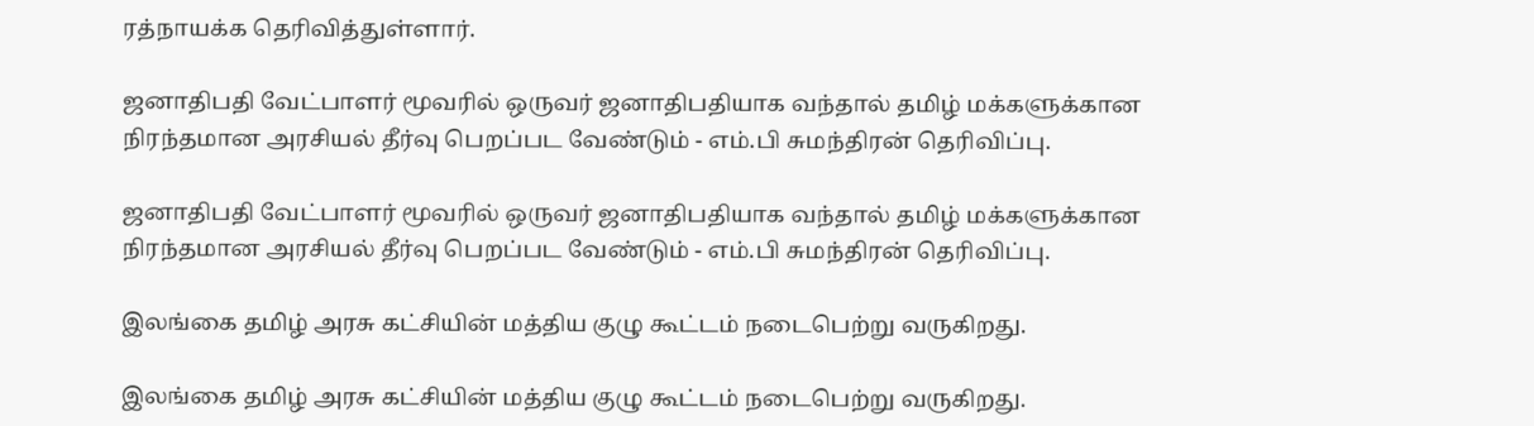ரத்நாயக்க தெரிவித்துள்ளார்.

ஜனாதிபதி வேட்பாளர் மூவரில் ஒருவர் ஜனாதிபதியாக வந்தால் தமிழ் மக்களுக்கான நிரந்தமான அரசியல் தீர்வு பெறப்பட வேண்டும் - எம்.பி சுமந்திரன் தெரிவிப்பு.

ஜனாதிபதி வேட்பாளர் மூவரில் ஒருவர் ஜனாதிபதியாக வந்தால் தமிழ் மக்களுக்கான நிரந்தமான அரசியல் தீர்வு பெறப்பட வேண்டும் - எம்.பி சுமந்திரன் தெரிவிப்பு.

இலங்கை தமிழ் அரசு கட்சியின் மத்திய குழு கூட்டம் நடைபெற்று வருகிறது.

இலங்கை தமிழ் அரசு கட்சியின் மத்திய குழு கூட்டம் நடைபெற்று வருகிறது.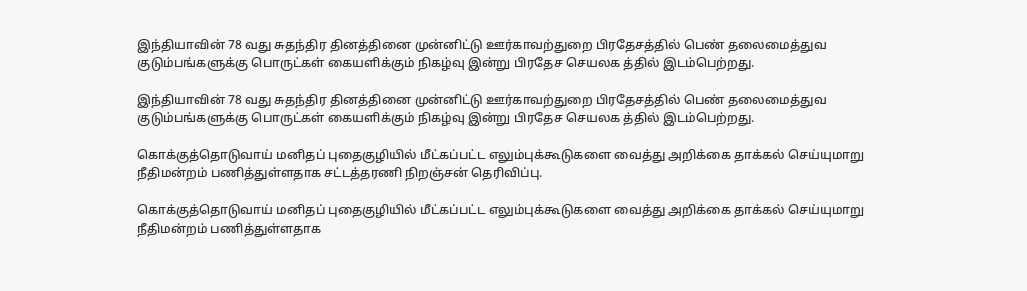இந்தியாவின் 78 வது சுதந்திர தினத்தினை முன்னிட்டு ஊர்காவற்துறை பிரதேசத்தில் பெண் தலைமைத்துவ குடும்பங்களுக்கு பொருட்கள் கையளிக்கும் நிகழ்வு இன்று பிரதேச செயலக த்தில் இடம்பெற்றது.

இந்தியாவின் 78 வது சுதந்திர தினத்தினை முன்னிட்டு ஊர்காவற்துறை பிரதேசத்தில் பெண் தலைமைத்துவ குடும்பங்களுக்கு பொருட்கள் கையளிக்கும் நிகழ்வு இன்று பிரதேச செயலக த்தில் இடம்பெற்றது.

கொக்குத்தொடுவாய் மனிதப் புதைகுழியில் மீட்கப்பட்ட எலும்புக்கூடுகளை வைத்து அறிக்கை தாக்கல் செய்யுமாறு நீதிமன்றம் பணித்துள்ளதாக சட்டத்தரணி நிறஞ்சன் தெரிவிப்பு.

கொக்குத்தொடுவாய் மனிதப் புதைகுழியில் மீட்கப்பட்ட எலும்புக்கூடுகளை வைத்து அறிக்கை தாக்கல் செய்யுமாறு நீதிமன்றம் பணித்துள்ளதாக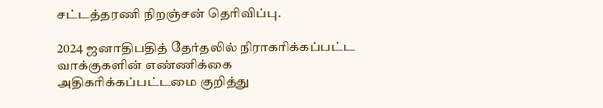சட்டத்தரணி நிறஞ்சன் தெரிவிப்பு.

2024 ஜனாதிபதித் தேர்தலில் நிராகரிக்கப்பட்ட வாக்குகளின் எண்ணிக்கை அதிகரிக்கப்பட்டமை குறித்து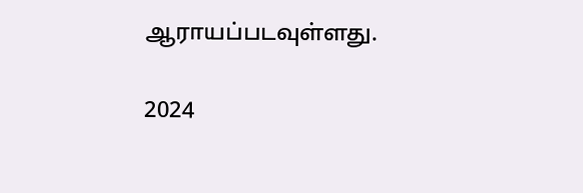ஆராயப்படவுள்ளது.

2024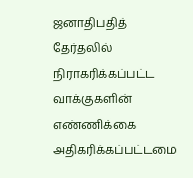ஜனாதிபதித் தேர்தலில் நிராகரிக்கப்பட்ட வாக்குகளின் எண்ணிக்கை அதிகரிக்கப்பட்டமை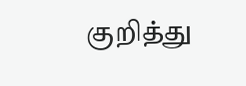குறித்து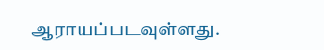ஆராயப்படவுள்ளது.